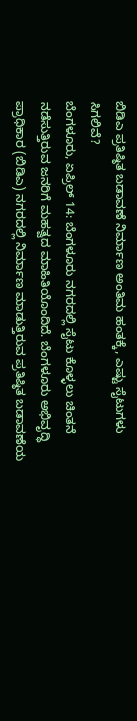ಬಿಡಿಎ ಪ್ರತಿಷ್ಠಿತ ಬಡಾವಣೆ ನಿರ್ಮಾಣ ಅಂತಿಮ ಹಂತಕ್ಕೆ, ಎಷ್ಟು ಸೈಟುಗಳು ಸಿಗಲಿವೆ?
ಬೆಂಗಳೂರು, ಏಪ್ರಿಲ್ 14: ಬೆಂಗಳೂರು ನಗರದಲ್ಲಿ ಸೈಟು ಕೊಳ್ಳಲು ಚಿಂತನೆ ನಡೆಸುತ್ತಿರುವ ಜನರಿಗೆ ಮಹತ್ವದ ಮಾಹಿತಿಯೊಂದಿದೆ. ಬೆಂಗಳೂರು ಅಭಿವೃದ್ಧಿ ಪ್ರಾಧಿಕಾರ (ಬಿಡಿಎ) ನಗರದಲ್ಲಿ ನಿರ್ಮಾಣ ಮಾಡುತ್ತಿರುವ ಪ್ರತಿಷ್ಠಿತ ಬಡಾವಣೆಯ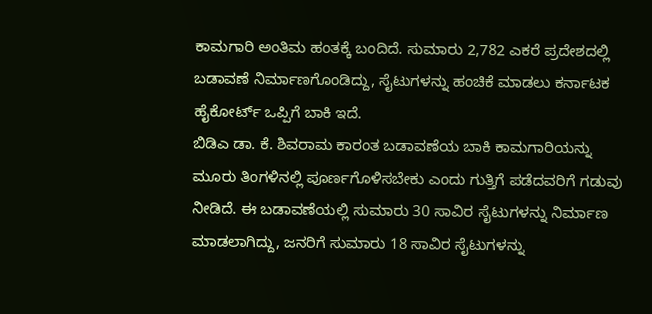ಕಾಮಗಾರಿ ಅಂತಿಮ ಹಂತಕ್ಕೆ ಬಂದಿದೆ. ಸುಮಾರು 2,782 ಎಕರೆ ಪ್ರದೇಶದಲ್ಲಿ ಬಡಾವಣೆ ನಿರ್ಮಾಣಗೊಂಡಿದ್ದು, ಸೈಟುಗಳನ್ನು ಹಂಚಿಕೆ ಮಾಡಲು ಕರ್ನಾಟಕ ಹೈಕೋರ್ಟ್ ಒಪ್ಪಿಗೆ ಬಾಕಿ ಇದೆ.
ಬಿಡಿಎ ಡಾ. ಕೆ. ಶಿವರಾಮ ಕಾರಂತ ಬಡಾವಣೆಯ ಬಾಕಿ ಕಾಮಗಾರಿಯನ್ನು ಮೂರು ತಿಂಗಳಿನಲ್ಲಿ ಪೂರ್ಣಗೊಳಿಸಬೇಕು ಎಂದು ಗುತ್ತಿಗೆ ಪಡೆದವರಿಗೆ ಗಡುವು ನೀಡಿದೆ. ಈ ಬಡಾವಣೆಯಲ್ಲಿ ಸುಮಾರು 30 ಸಾವಿರ ಸೈಟುಗಳನ್ನು ನಿರ್ಮಾಣ ಮಾಡಲಾಗಿದ್ದು, ಜನರಿಗೆ ಸುಮಾರು 18 ಸಾವಿರ ಸೈಟುಗಳನ್ನು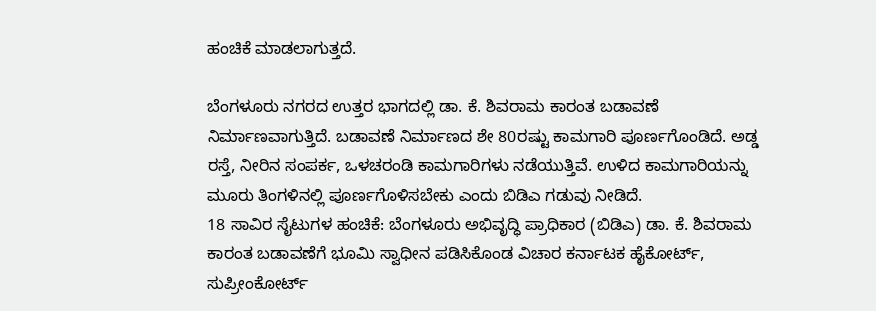ಹಂಚಿಕೆ ಮಾಡಲಾಗುತ್ತದೆ.

ಬೆಂಗಳೂರು ನಗರದ ಉತ್ತರ ಭಾಗದಲ್ಲಿ ಡಾ. ಕೆ. ಶಿವರಾಮ ಕಾರಂತ ಬಡಾವಣೆ ನಿರ್ಮಾಣವಾಗುತ್ತಿದೆ. ಬಡಾವಣೆ ನಿರ್ಮಾಣದ ಶೇ 80ರಷ್ಟು ಕಾಮಗಾರಿ ಪೂರ್ಣಗೊಂಡಿದೆ. ಅಡ್ಡ ರಸ್ತೆ, ನೀರಿನ ಸಂಪರ್ಕ, ಒಳಚರಂಡಿ ಕಾಮಗಾರಿಗಳು ನಡೆಯುತ್ತಿವೆ. ಉಳಿದ ಕಾಮಗಾರಿಯನ್ನು ಮೂರು ತಿಂಗಳಿನಲ್ಲಿ ಪೂರ್ಣಗೊಳಿಸಬೇಕು ಎಂದು ಬಿಡಿಎ ಗಡುವು ನೀಡಿದೆ.
18 ಸಾವಿರ ಸೈಟುಗಳ ಹಂಚಿಕೆ: ಬೆಂಗಳೂರು ಅಭಿವೃದ್ಧಿ ಪ್ರಾಧಿಕಾರ (ಬಿಡಿಎ) ಡಾ. ಕೆ. ಶಿವರಾಮ ಕಾರಂತ ಬಡಾವಣೆಗೆ ಭೂಮಿ ಸ್ವಾಧೀನ ಪಡಿಸಿಕೊಂಡ ವಿಚಾರ ಕರ್ನಾಟಕ ಹೈಕೋರ್ಟ್, ಸುಪ್ರೀಂಕೋರ್ಟ್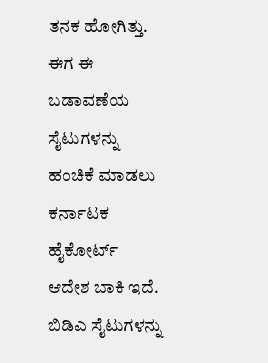ತನಕ ಹೋಗಿತ್ತು. ಈಗ ಈ ಬಡಾವಣೆಯ ಸೈಟುಗಳನ್ನು ಹಂಚಿಕೆ ಮಾಡಲು ಕರ್ನಾಟಕ ಹೈಕೋರ್ಟ್ ಆದೇಶ ಬಾಕಿ ಇದೆ. ಬಿಡಿಎ ಸೈಟುಗಳನ್ನು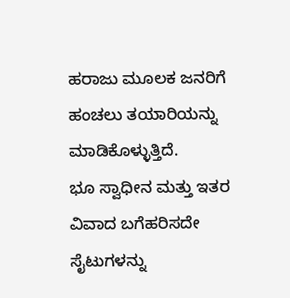ಹರಾಜು ಮೂಲಕ ಜನರಿಗೆ ಹಂಚಲು ತಯಾರಿಯನ್ನು ಮಾಡಿಕೊಳ್ಳುತ್ತಿದೆ.
ಭೂ ಸ್ವಾಧೀನ ಮತ್ತು ಇತರ ವಿವಾದ ಬಗೆಹರಿಸದೇ ಸೈಟುಗಳನ್ನು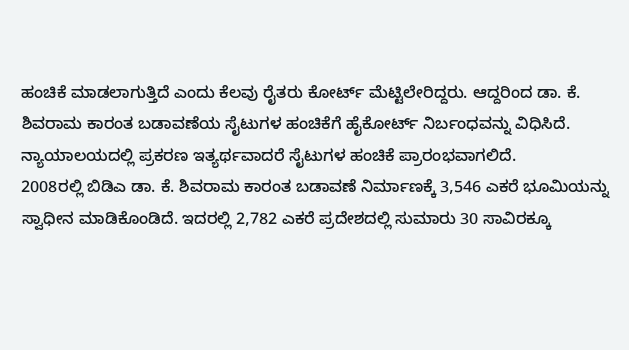ಹಂಚಿಕೆ ಮಾಡಲಾಗುತ್ತಿದೆ ಎಂದು ಕೆಲವು ರೈತರು ಕೋರ್ಟ್ ಮೆಟ್ಟಿಲೇರಿದ್ದರು. ಆದ್ದರಿಂದ ಡಾ. ಕೆ. ಶಿವರಾಮ ಕಾರಂತ ಬಡಾವಣೆಯ ಸೈಟುಗಳ ಹಂಚಿಕೆಗೆ ಹೈಕೋರ್ಟ್ ನಿರ್ಬಂಧವನ್ನು ವಿಧಿಸಿದೆ. ನ್ಯಾಯಾಲಯದಲ್ಲಿ ಪ್ರಕರಣ ಇತ್ಯರ್ಥವಾದರೆ ಸೈಟುಗಳ ಹಂಚಿಕೆ ಪ್ರಾರಂಭವಾಗಲಿದೆ.
2008ರಲ್ಲಿ ಬಿಡಿಎ ಡಾ. ಕೆ. ಶಿವರಾಮ ಕಾರಂತ ಬಡಾವಣೆ ನಿರ್ಮಾಣಕ್ಕೆ 3,546 ಎಕರೆ ಭೂಮಿಯನ್ನು ಸ್ವಾಧೀನ ಮಾಡಿಕೊಂಡಿದೆ. ಇದರಲ್ಲಿ 2,782 ಎಕರೆ ಪ್ರದೇಶದಲ್ಲಿ ಸುಮಾರು 30 ಸಾವಿರಕ್ಕೂ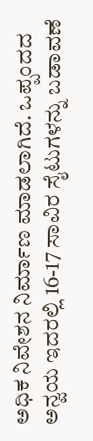ಅಧಿಕ ನಿವೇಶನ ನಿರ್ಮಾಣ ಮಾಡಲಾಗಿದೆ. ಒಪ್ಪಂದದ ಅನ್ವಯ ಇದರಲ್ಲಿ 16-17 ಸಾವಿರ ಸೈಟುಗಳನ್ನು ಬಡಾವಣೆ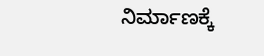ನಿರ್ಮಾಣಕ್ಕೆ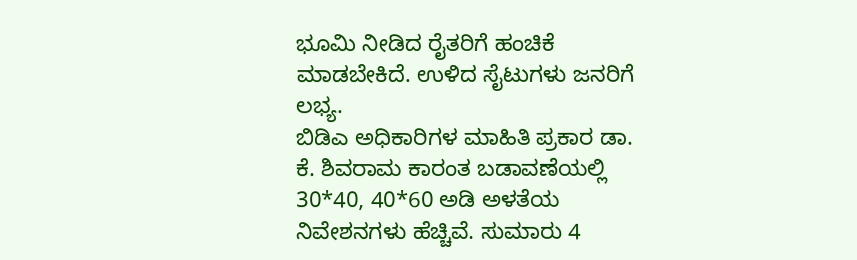ಭೂಮಿ ನೀಡಿದ ರೈತರಿಗೆ ಹಂಚಿಕೆ ಮಾಡಬೇಕಿದೆ. ಉಳಿದ ಸೈಟುಗಳು ಜನರಿಗೆ ಲಭ್ಯ.
ಬಿಡಿಎ ಅಧಿಕಾರಿಗಳ ಮಾಹಿತಿ ಪ್ರಕಾರ ಡಾ. ಕೆ. ಶಿವರಾಮ ಕಾರಂತ ಬಡಾವಣೆಯಲ್ಲಿ 30*40, 40*60 ಅಡಿ ಅಳತೆಯ ನಿವೇಶನಗಳು ಹೆಚ್ಚಿವೆ. ಸುಮಾರು 4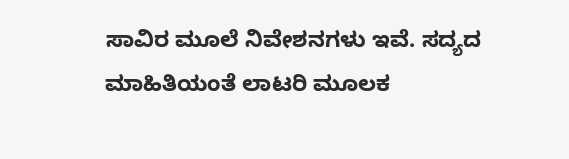ಸಾವಿರ ಮೂಲೆ ನಿವೇಶನಗಳು ಇವೆ. ಸದ್ಯದ ಮಾಹಿತಿಯಂತೆ ಲಾಟರಿ ಮೂಲಕ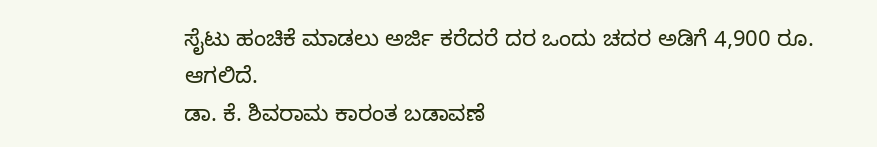ಸೈಟು ಹಂಚಿಕೆ ಮಾಡಲು ಅರ್ಜಿ ಕರೆದರೆ ದರ ಒಂದು ಚದರ ಅಡಿಗೆ 4,900 ರೂ. ಆಗಲಿದೆ.
ಡಾ. ಕೆ. ಶಿವರಾಮ ಕಾರಂತ ಬಡಾವಣೆ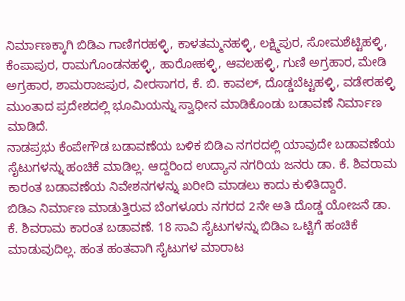ನಿರ್ಮಾಣಕ್ಕಾಗಿ ಬಿಡಿಎ ಗಾಣಿಗರಹಳ್ಳಿ, ಕಾಳತಮ್ಮನಹಳ್ಳಿ, ಲಕ್ಷ್ಮಿಪುರ, ಸೋಮಶೆಟ್ಟಿಹಳ್ಳಿ, ಕೆಂಪಾಪುರ, ರಾಮಗೊಂಡನಹಳ್ಳಿ, ಹಾರೋಹಳ್ಳಿ, ಆವಲಹಳ್ಳಿ, ಗುಣಿ ಅಗ್ರಹಾರ, ಮೇಡಿ ಅಗ್ರಹಾರ, ಶಾಮರಾಜಪುರ, ವೀರಸಾಗರ, ಕೆ. ಬಿ. ಕಾವಲ್, ದೊಡ್ಡಬೆಟ್ಟಹಳ್ಳಿ, ವಡೇರಹಳ್ಳಿ ಮುಂತಾದ ಪ್ರದೇಶದಲ್ಲಿ ಭೂಮಿಯನ್ನು ಸ್ವಾಧೀನ ಮಾಡಿಕೊಂಡು ಬಡಾವಣೆ ನಿರ್ಮಾಣ ಮಾಡಿದೆ.
ನಾಡಪ್ರಭು ಕೆಂಪೇಗೌಡ ಬಡಾವಣೆಯ ಬಳಿಕ ಬಿಡಿಎ ನಗರದಲ್ಲಿ ಯಾವುದೇ ಬಡಾವಣೆಯ ಸೈಟುಗಳನ್ನು ಹಂಚಿಕೆ ಮಾಡಿಲ್ಲ. ಆದ್ದರಿಂದ ಉದ್ಯಾನ ನಗರಿಯ ಜನರು ಡಾ. ಕೆ. ಶಿವರಾಮ ಕಾರಂತ ಬಡಾವಣೆಯ ನಿವೇಶನಗಳನ್ನು ಖರೀದಿ ಮಾಡಲು ಕಾದು ಕುಳಿತಿದ್ದಾರೆ.
ಬಿಡಿಎ ನಿರ್ಮಾಣ ಮಾಡುತ್ತಿರುವ ಬೆಂಗಳೂರು ನಗರದ 2ನೇ ಅತಿ ದೊಡ್ಡ ಯೋಜನೆ ಡಾ. ಕೆ. ಶಿವರಾಮ ಕಾರಂತ ಬಡಾವಣೆ. 18 ಸಾವಿ ಸೈಟುಗಳನ್ನು ಬಿಡಿಎ ಒಟ್ಟಿಗೆ ಹಂಚಿಕೆ ಮಾಡುವುದಿಲ್ಲ. ಹಂತ ಹಂತವಾಗಿ ಸೈಟುಗಳ ಮಾರಾಟ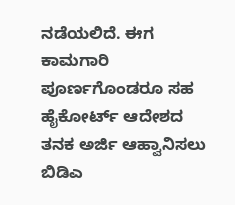ನಡೆಯಲಿದೆ. ಈಗ ಕಾಮಗಾರಿ ಪೂರ್ಣಗೊಂಡರೂ ಸಹ ಹೈಕೋರ್ಟ್ ಆದೇಶದ ತನಕ ಅರ್ಜಿ ಆಹ್ವಾನಿಸಲು ಬಿಡಿಎ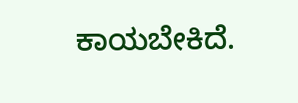ಕಾಯಬೇಕಿದೆ.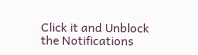Click it and Unblock the Notifications